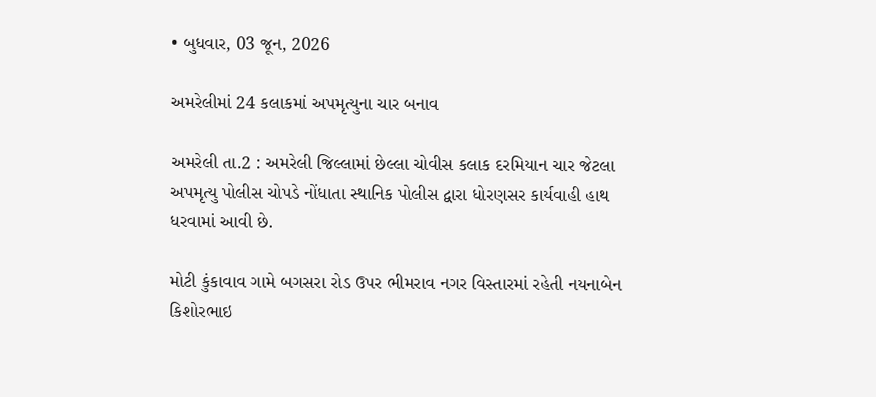• બુધવાર, 03 જૂન, 2026

અમરેલીમાં 24 કલાકમાં અપમૃત્યુના ચાર બનાવ

અમરેલી તા.2 : અમરેલી જિલ્લામાં છેલ્લા ચોવીસ કલાક દરમિયાન ચાર જેટલા અપમૃત્યુ પોલીસ ચોપડે નોંધાતા સ્થાનિક પોલીસ દ્વારા ધોરણસર કાર્યવાહી હાથ ધરવામાં આવી છે.

મોટી કુંકાવાવ ગામે બગસરા રોડ ઉપર ભીમરાવ નગર વિસ્તારમાં રહેતી નયનાબેન કિશોરભાઇ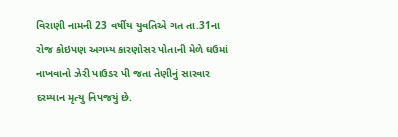વિરાણી નામની 23 વર્ષીય યુવતિએ ગત તા.31ના રોજ કોઇપણ અગમ્ય કારણોસર પોતાની મેળે ઘઉમાં નાખવાનો ઝેરી પાઉડર પી જતા તેણીનું સારવાર દરમ્યાન મૃત્યુ નિપજયું છે.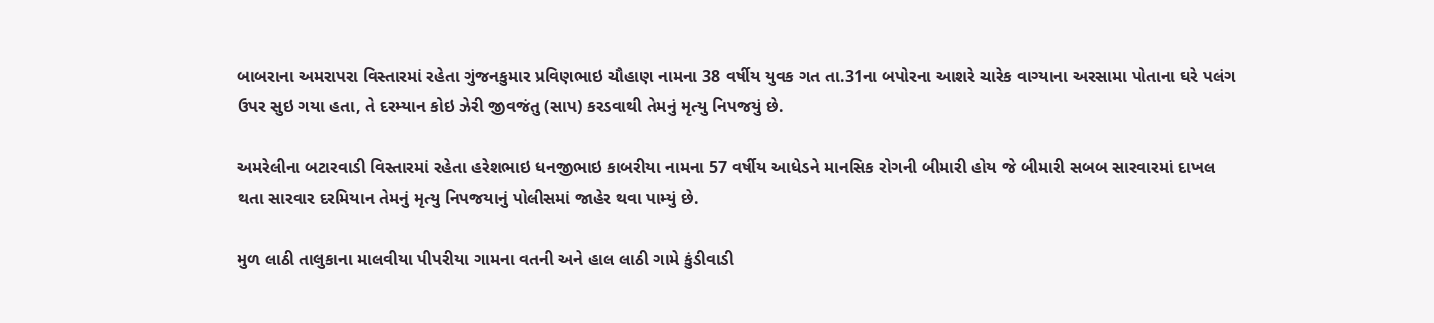બાબરાના અમરાપરા વિસ્તારમાં રહેતા ગુંજનકુમાર પ્રવિણભાઇ ચૌહાણ નામના 38 વર્ષીય યુવક ગત તા.31ના બપોરના આશરે ચારેક વાગ્યાના અરસામા પોતાના ઘરે પલંગ ઉપર સુઇ ગયા હતા, તે દરમ્યાન કોઇ ઝેરી જીવજંતુ (સાપ) કરડવાથી તેમનું મૃત્યુ નિપજયું છે.

અમરેલીના બટારવાડી વિસ્તારમાં રહેતા હરેશભાઇ ધનજીભાઇ કાબરીયા નામના 57 વર્ષીય આધેડને માનસિક રોગની બીમારી હોય જે બીમારી સબબ સારવારમાં દાખલ થતા સારવાર દરમિયાન તેમનું મૃત્યુ નિપજયાનું પોલીસમાં જાહેર થવા પામ્યું છે.

મુળ લાઠી તાલુકાના માલવીયા પીપરીયા ગામના વતની અને હાલ લાઠી ગામે કુંડીવાડી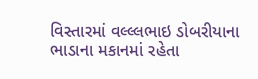વિસ્તારમાં વલ્લ્લભાઇ ડોબરીયાના ભાડાના મકાનમાં રહેતા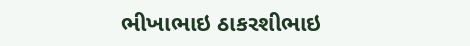ભીખાભાઇ ઠાકરશીભાઇ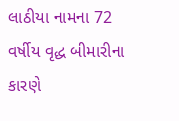લાઠીયા નામના 72 વર્ષીય વૃદ્ધ બીમારીના કારણે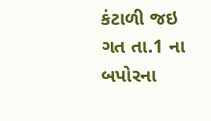કંટાળી જઇ ગત તા.1 ના બપોરના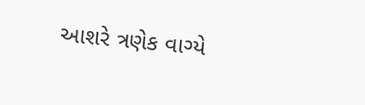આશરે ત્રણેક વાગ્યે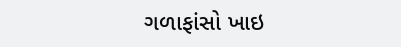ગળાફાંસો ખાઇ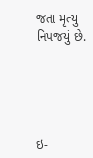જતા મૃત્યુ નિપજયું છે.





ઇ-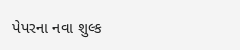પેપરના નવા શુલ્ક